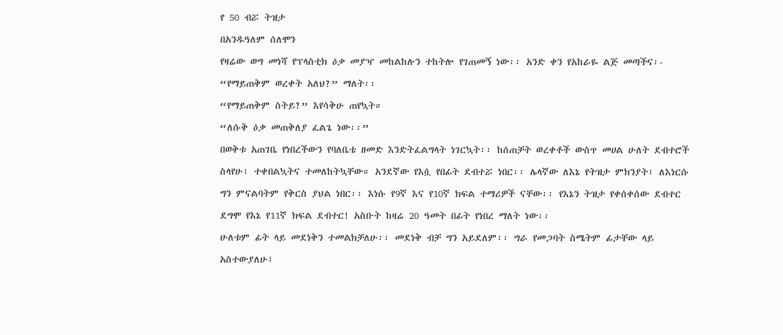የ 50 ብሯ ትዝታ
በአንዱዓለም ሰለሞን
የዛሬው ወግ መነሻ የፕላስቲክ ዕቃ መያዣ መከልከሉን ተከትሎ የገጠመኝ ነው፡፡ አንድ ቀን የአከራዬ ልጅ መጣችና፡-
“የማይጠቅም ወረቀት አለህ?” ማለት፡፡
“የማይጠቅም ስትይ?” እየሳቅሁ ጠየኳት።
“ለሱቅ ዕቃ መጠቅለያ ፈልጌ ነው፡፡”
በወቅቱ አጠገቤ የነበረችውን የባለቤቴ ዘመድ እንድትፈልግላት ነገርኳት፡፡ ከሰጠቻት ወረቀቶች ውስጥ መሀል ሁለት ደብተሮች ስላየሁ፣ ተቀበልኳትና ተመለከትኳቸው። አንደኛው የእሷ የበፊት ደብተሯ ነበር፡፡ ሌላኛው ለእኔ የትዝታ ምክንያት፣ ለእነርሱ ግን ምናልባትም የቅርስ ያህል ነበር፡፡ እነሱ የ9ኛ እና የ10ኛ ክፍል ተማሪዎች ናቸው፡፡ የእኔን ትዝታ የቀሰቀሰው ደብተር ደግሞ የእኔ የ11ኛ ክፍል ደብተር! አስቡት ከዛሬ 20 ዓመት በፊት የነበረ ማለት ነው፡፡
ሁለቱም ፊት ላይ መደነቅን ተመልክቻለሁ፡፡ መደነቅ ብቻ ግን አይደለም፡፡ ግራ የመጋባት ስሜትም ፊታቸው ላይ አስተውያለሁ፤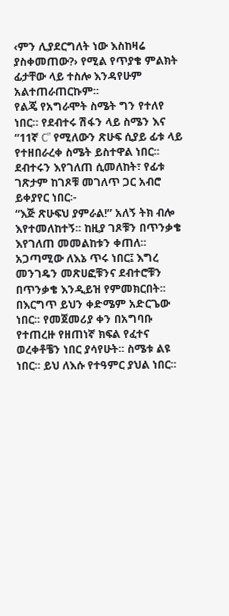‹ምን ሊያደርግለት ነው እስከዛሬ ያስቀመጠው?› የሚል የጥያቄ ምልክት ፊታቸው ላይ ተስሎ እንዳየሁም አልተጠራጠርኩም፡፡
የልጄ የአግራሞት ስሜት ግን የተለየ ነበር። የደብተሩ ሽፋን ላይ ስሜን እና “11ኛ C” የሚለውን ጽሁፍ ሲያይ ፊቱ ላይ የተዘበራረቀ ስሜት ይስተዋል ነበር፡፡ ደብተሩን እየገለጠ ሲመለከት፣ የፊቱ ገጽታም ከገጾቹ መገለጥ ጋር አብሮ ይቀያየር ነበር፡-
“እጅ ጽሁፍህ ያምራል!” አለኝ ትክ ብሎ እየተመለከተኝ፡፡ ከዚያ ገጾቹን በጥንቃቄ እየገለጠ መመልከቱን ቀጠለ፡፡
አጋጣሚው ለእኔ ጥሩ ነበር፤ እግረ መንገዴን መጽሀፎቹንና ደብተሮቹን በጥንቃቄ እንዲይዝ የምመክርበት፡፡
በእርግጥ ይህን ቀድሜም አድርጌው ነበር፡፡ የመጀመሪያ ቀን በአግባቡ የተጠረዙ የዘጠነኛ ክፍል የፈተና ወረቀቶቼን ነበር ያሳየሁት፡፡ ስሜቱ ልዩ ነበር፡፡ ይህ ለእሱ የተዓምር ያህል ነበር፡፡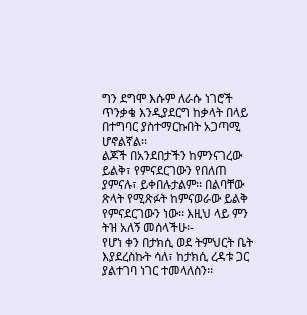ግን ደግሞ እሱም ለራሱ ነገሮች ጥንቃቄ እንዲያደርግ ከቃላት በላይ በተግባር ያስተማርኩበት አጋጣሚ ሆኖልኛል፡፡
ልጆች በአንደበታችን ከምንናገረው ይልቅ፣ የምናደርገውን የበለጠ ያምናሉ፣ ይቀበሉታልም፡፡ በልባቸው ጽላት የሚጽፉት ከምናወራው ይልቅ የምናደርገውን ነው፡፡ እዚህ ላይ ምን ትዝ አለኝ መሰላችሁ፡-
የሆነ ቀን በታክሲ ወደ ትምህርት ቤት እያደረስኩት ሳለ፣ ከታክሲ ረዳቱ ጋር ያልተገባ ነገር ተመላለስን፡፡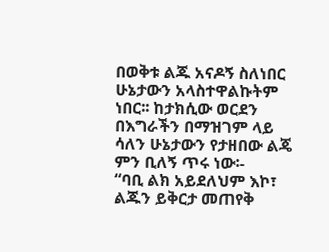በወቅቱ ልጁ አናዶኝ ስለነበር ሁኔታውን አላስተዋልኩትም ነበር፡፡ ከታክሲው ወርደን በእግራችን በማዝገም ላይ ሳለን ሁኔታውን የታዘበው ልጄ ምን ቢለኝ ጥሩ ነው፡-
“ባቢ ልክ አይደለህም እኮ፣ ልጁን ይቅርታ መጠየቅ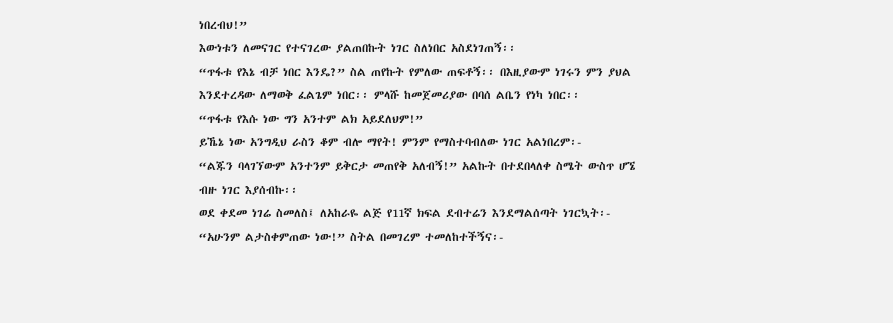ነበረብህ!”
እውነቱን ለመናገር የተናገረው ያልጠበኩት ነገር ስለነበር አስደነገጠኝ፡፡
“ጥፋቱ የእኔ ብቻ ነበር እንዴ?” ስል ጠየኩት የምለው ጠፍቶኝ፡፡ በእዚያውም ነገሩን ምን ያህል እንደተረዳው ለማወቅ ፈልጌም ነበር፡፡ ምላሹ ከመጀመሪያው በባሰ ልቤን የነካ ነበር፡፡
“ጥፋቱ የእሱ ነው ግን አንተም ልክ አይደለህም!”
ይኼኔ ነው አንግዲህ ራስን ቆም ብሎ ማየት! ምንም የማስተባብለው ነገር አልነበረም፡-
“ልጁን ባላገኘውም አንተንም ይቅርታ መጠየቅ አለብኝ!” አልኩት በተደበላለቀ ስሜት ውስጥ ሆኜ ብዙ ነገር እያሰብኩ፡፡
ወደ ቀደመ ነገሬ ስመለስ፤ ለአከራዬ ልጅ የ11ኛ ክፍል ደብተሬን እንደማልሰጣት ነገርኳት፡-
“አሁንም ልታስቀምጠው ነው!” ስትል በመገረም ተመለከተችኝና፡-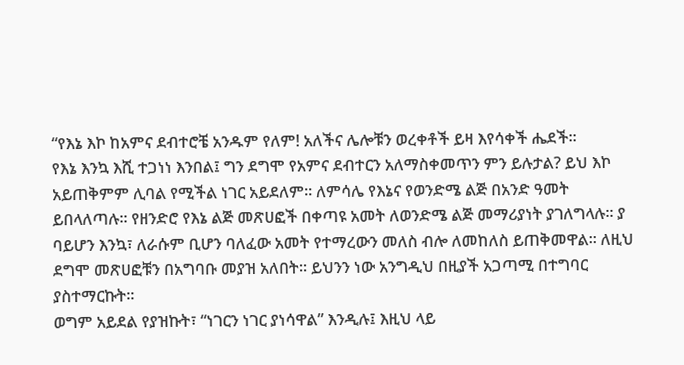“የእኔ እኮ ከአምና ደብተሮቼ አንዱም የለም! አለችና ሌሎቹን ወረቀቶች ይዛ እየሳቀች ሔደች፡፡
የእኔ እንኳ እሺ ተጋነነ እንበል፤ ግን ደግሞ የአምና ደብተርን አለማስቀመጥን ምን ይሉታል? ይህ እኮ አይጠቅምም ሊባል የሚችል ነገር አይደለም፡፡ ለምሳሌ የእኔና የወንድሜ ልጅ በአንድ ዓመት ይበላለጣሉ፡፡ የዘንድሮ የእኔ ልጅ መጽሀፎች በቀጣዩ አመት ለወንድሜ ልጅ መማሪያነት ያገለግላሉ፡፡ ያ ባይሆን እንኳ፣ ለራሱም ቢሆን ባለፈው አመት የተማረውን መለስ ብሎ ለመከለስ ይጠቅመዋል፡፡ ለዚህ ደግሞ መጽሀፎቹን በአግባቡ መያዝ አለበት፡፡ ይህንን ነው አንግዲህ በዚያች አጋጣሚ በተግባር ያስተማርኩት፡፡
ወግም አይደል የያዝኩት፣ “ነገርን ነገር ያነሳዋል” እንዲሉ፤ እዚህ ላይ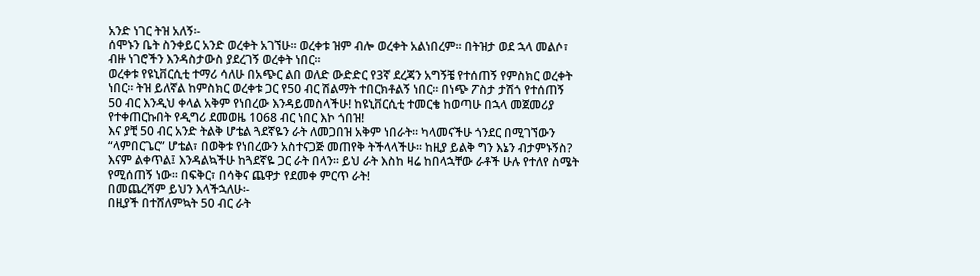አንድ ነገር ትዝ አለኝ፡-
ሰሞኑን ቤት ስንቀይር አንድ ወረቀት አገኘሁ፡፡ ወረቀቱ ዝም ብሎ ወረቀት አልነበረም፡፡ በትዝታ ወደ ኋላ መልሶ፣ ብዙ ነገሮችን እንዳስታውስ ያደረገኝ ወረቀት ነበር።
ወረቀቱ የዩኒቨርሲቲ ተማሪ ሳለሁ በአጭር ልበ ወለድ ውድድር የ3ኛ ደረጃን አግኝቼ የተሰጠኝ የምስክር ወረቀት ነበር። ትዝ ይለኛል ከምስክር ወረቀቱ ጋር የ50 ብር ሽልማት ተበርክቶልኝ ነበር፡፡ በነጭ ፖስታ ታሽጎ የተሰጠኝ 50 ብር እንዲህ ቀላል አቅም የነበረው እንዳይመስላችሁ! ከዩኒቨርሲቲ ተመርቄ ከወጣሁ በኋላ መጀመሪያ የተቀጠርኩበት የዲግሪ ደመወዜ 1068 ብር ነበር እኮ ጎበዝ!
እና ያቺ 50 ብር አንድ ትልቅ ሆቴል ጓደኛዬን ራት ለመጋበዝ አቅም ነበራት፡፡ ካላመናችሁ ጎንደር በሚገኘውን “ላምበርጌር” ሆቴል፣ በወቅቱ የነበረውን አስተናጋጅ መጠየቅ ትችላላችሁ፡፡ ከዚያ ይልቅ ግን እኔን ብታምኑኝስ?
እናም ልቀጥል፤ እንዳልኳችሁ ከጓደኛዬ ጋር ራት በላን፡፡ ይህ ራት እስከ ዛሬ ከበላኋቸው ራቶች ሁሉ የተለየ ስሜት የሚሰጠኝ ነው፡፡ በፍቅር፣ በሳቅና ጨዋታ የደመቀ ምርጥ ራት!
በመጨረሻም ይህን እላችኋለሁ፡-
በዚያች በተሸለምኳት 50 ብር ራት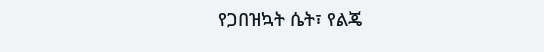የጋበዝኳት ሴት፣ የልጄ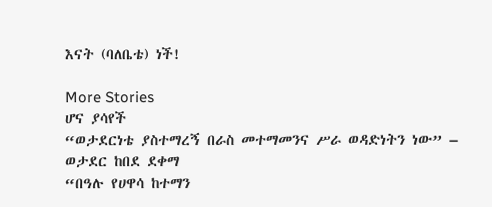እናት (ባለቤቴ) ነች!

More Stories
ሆና ያሳየች
“ወታደርነቴ ያስተማረኝ በራስ መተማመንና ሥራ ወዳድነትን ነው” – ወታደር ከበደ ደቀማ
“በዓሉ የሀዋሳ ከተማን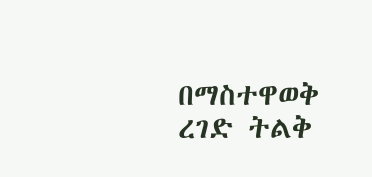በማስተዋወቅ ረገድ ትልቅ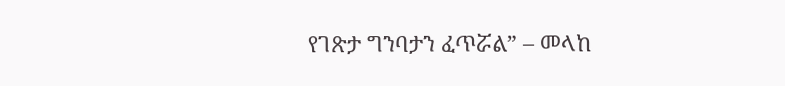የገጽታ ግንባታን ፈጥሯል” – መላከ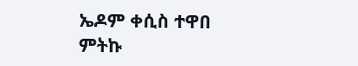ኤዶም ቀሲስ ተዋበ ምትኩ